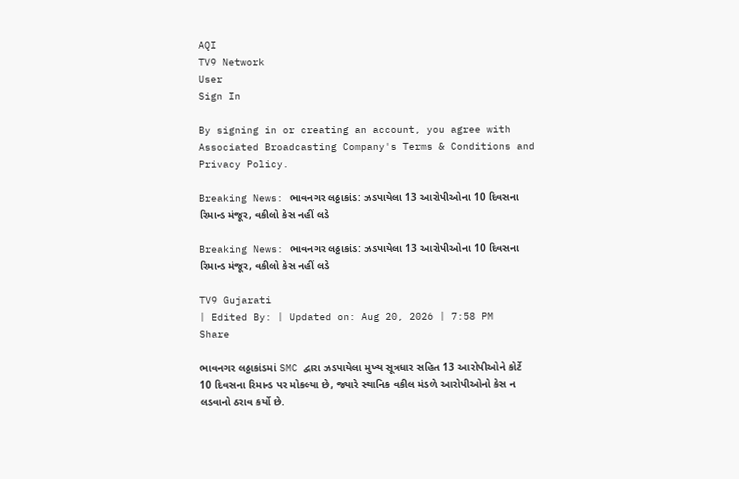AQI
TV9 Network
User
Sign In

By signing in or creating an account, you agree with Associated Broadcasting Company's Terms & Conditions and Privacy Policy.

Breaking News: ભાવનગર લઠ્ઠાકાંડ: ઝડપાયેલા 13 આરોપીઓના 10 દિવસના રિમાન્ડ મંજૂર, વકીલો કેસ નહીં લડે

Breaking News: ભાવનગર લઠ્ઠાકાંડ: ઝડપાયેલા 13 આરોપીઓના 10 દિવસના રિમાન્ડ મંજૂર, વકીલો કેસ નહીં લડે

TV9 Gujarati
| Edited By: | Updated on: Aug 20, 2026 | 7:58 PM
Share

ભાવનગર લઠ્ઠાકાંડમાં SMC દ્વારા ઝડપાયેલા મુખ્ય સૂત્રધાર સહિત 13 આરોપીઓને કોર્ટે 10 દિવસના રિમાન્ડ પર મોકલ્યા છે, જ્યારે સ્થાનિક વકીલ મંડળે આરોપીઓનો કેસ ન લડવાનો ઠરાવ કર્યો છે.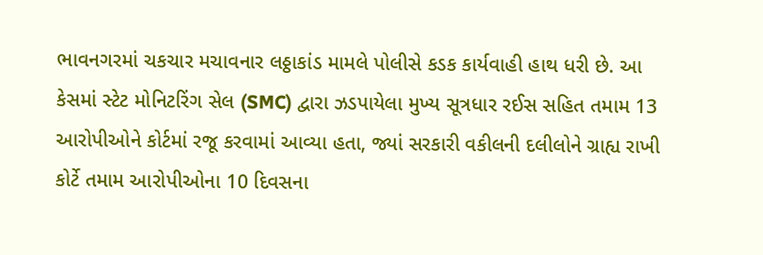ભાવનગરમાં ચકચાર મચાવનાર લઠ્ઠાકાંડ મામલે પોલીસે કડક કાર્યવાહી હાથ ધરી છે. આ કેસમાં સ્ટેટ મોનિટરિંગ સેલ (SMC) દ્વારા ઝડપાયેલા મુખ્ય સૂત્રધાર રઈસ સહિત તમામ 13 આરોપીઓને કોર્ટમાં રજૂ કરવામાં આવ્યા હતા, જ્યાં સરકારી વકીલની દલીલોને ગ્રાહ્ય રાખી કોર્ટે તમામ આરોપીઓના 10 દિવસના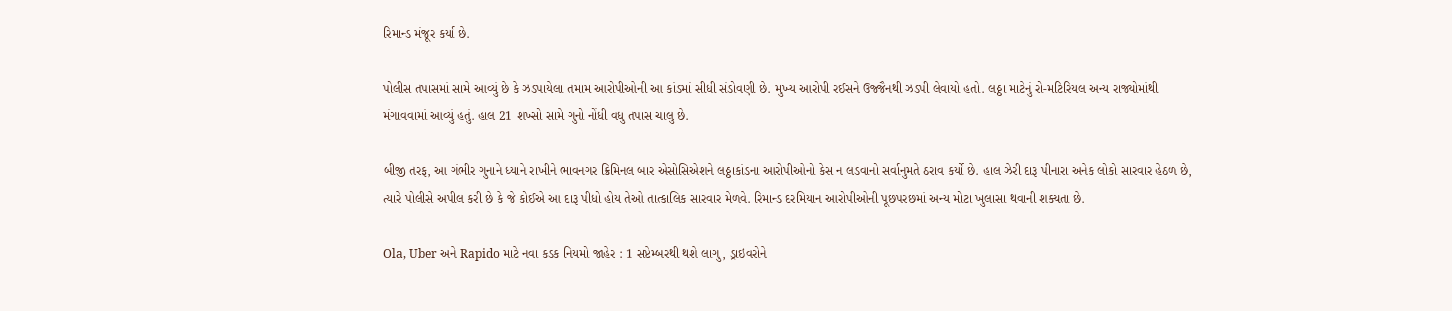રિમાન્ડ મંજૂર કર્યા છે.

પોલીસ તપાસમાં સામે આવ્યું છે કે ઝડપાયેલા તમામ આરોપીઓની આ કાંડમાં સીધી સંડોવણી છે. મુખ્ય આરોપી રઈસને ઉજ્જૈનથી ઝડપી લેવાયો હતો. લઠ્ઠા માટેનું રો-મટિરિયલ અન્ય રાજ્યોમાંથી મંગાવવામાં આવ્યું હતું. હાલ 21 શખ્સો સામે ગુનો નોંધી વધુ તપાસ ચાલુ છે.

બીજી તરફ, આ ગંભીર ગુનાને ધ્યાને રાખીને ભાવનગર ક્રિમિનલ બાર એસોસિએશને લઠ્ઠાકાંડના આરોપીઓનો કેસ ન લડવાનો સર્વાનુમતે ઠરાવ કર્યો છે. હાલ ઝેરી દારૂ પીનારા અનેક લોકો સારવાર હેઠળ છે, ત્યારે પોલીસે અપીલ કરી છે કે જે કોઈએ આ દારૂ પીધો હોય તેઓ તાત્કાલિક સારવાર મેળવે. રિમાન્ડ દરમિયાન આરોપીઓની પૂછપરછમાં અન્ય મોટા ખુલાસા થવાની શક્યતા છે.

Ola, Uber અને Rapido માટે નવા કડક નિયમો જાહેર : 1 સપ્ટેમ્બરથી થશે લાગુ, ડ્રાઇવરોને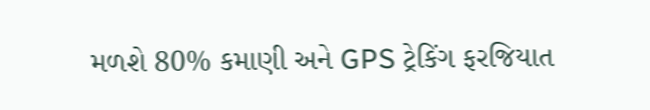મળશે 80% કમાણી અને GPS ટ્રેકિંગ ફરજિયાત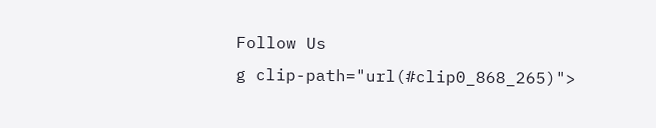Follow Us
g clip-path="url(#clip0_868_265)">